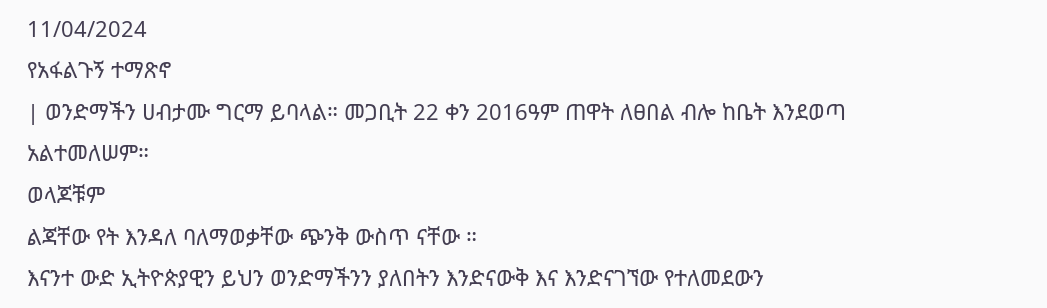11/04/2024
የአፋልጉኝ ተማጽኖ
| ወንድማችን ሀብታሙ ግርማ ይባላል። መጋቢት 22 ቀን 2016ዓም ጠዋት ለፀበል ብሎ ከቤት እንደወጣ አልተመለሠም።
ወላጆቹም
ልጃቸው የት እንዳለ ባለማወቃቸው ጭንቅ ውስጥ ናቸው ።
እናንተ ውድ ኢትዮጵያዊን ይህን ወንድማችንን ያለበትን እንድናውቅ እና እንድናገኘው የተለመደውን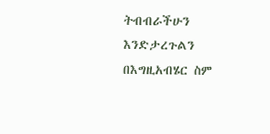ትብብራችሁን እንድታረጉልን በእግዚአብሄር ስም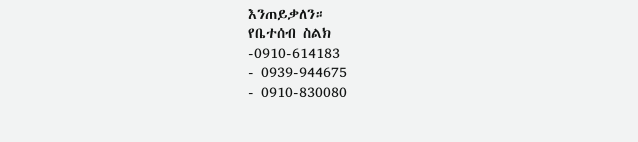እንጠይቃለን።
የቤተሰብ ስልክ
-0910-614183
- 0939-944675
- 0910-830080